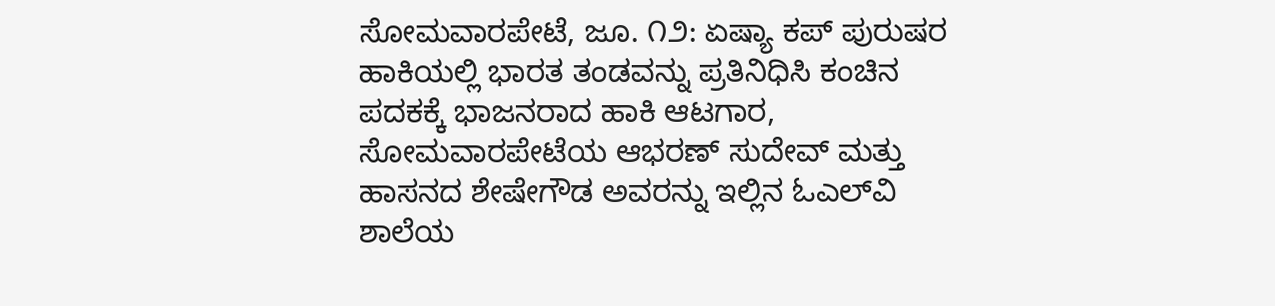ಸೋಮವಾರಪೇಟೆ, ಜೂ. ೧೨: ಏಷ್ಯಾ ಕಪ್ ಪುರುಷರ ಹಾಕಿಯಲ್ಲಿ ಭಾರತ ತಂಡವನ್ನು ಪ್ರತಿನಿಧಿಸಿ ಕಂಚಿನ ಪದಕಕ್ಕೆ ಭಾಜನರಾದ ಹಾಕಿ ಆಟಗಾರ, ಸೋಮವಾರಪೇಟೆಯ ಆಭರಣ್ ಸುದೇವ್ ಮತ್ತು ಹಾಸನದ ಶೇಷೇಗೌಡ ಅವರನ್ನು ಇಲ್ಲಿನ ಓಎಲ್‌ವಿ ಶಾಲೆಯ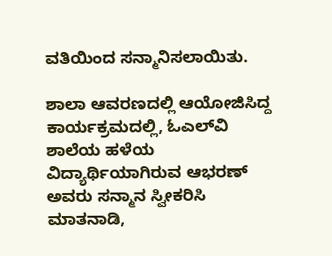ವತಿಯಿಂದ ಸನ್ಮಾನಿಸಲಾಯಿತು.

ಶಾಲಾ ಆವರಣದಲ್ಲಿ ಆಯೋಜಿಸಿದ್ದ ಕಾರ್ಯಕ್ರಮದಲ್ಲಿ, ಓಎಲ್‌ವಿ ಶಾಲೆಯ ಹಳೆಯ ವಿದ್ಯಾರ್ಥಿಯಾಗಿರುವ ಆಭರಣ್ ಅವರು ಸನ್ಮಾನ ಸ್ವೀಕರಿಸಿ ಮಾತನಾಡಿ,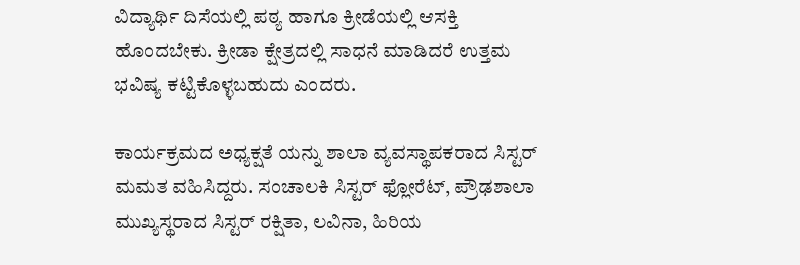ವಿದ್ಯಾರ್ಥಿ ದಿಸೆಯಲ್ಲಿ ಪಠ್ಯ ಹಾಗೂ ಕ್ರೀಡೆಯಲ್ಲಿ ಆಸಕ್ತಿ ಹೊಂದಬೇಕು. ಕ್ರೀಡಾ ಕ್ಷೇತ್ರದಲ್ಲಿ ಸಾಧನೆ ಮಾಡಿದರೆ ಉತ್ತಮ ಭವಿಷ್ಯ ಕಟ್ಟಿಕೊಳ್ಳಬಹುದು ಎಂದರು.

ಕಾರ್ಯಕ್ರಮದ ಅಧ್ಯಕ್ಷತೆ ಯನ್ನು ಶಾಲಾ ವ್ಯವಸ್ಥಾಪಕರಾದ ಸಿಸ್ಟರ್ ಮಮತ ವಹಿಸಿದ್ದರು. ಸಂಚಾಲಕಿ ಸಿಸ್ಟರ್ ಫ್ಲೋರೆಟ್, ಪ್ರೌಢಶಾಲಾ ಮುಖ್ಯಸ್ಥರಾದ ಸಿಸ್ಟರ್ ರಕ್ಷಿತಾ, ಲವಿನಾ, ಹಿರಿಯ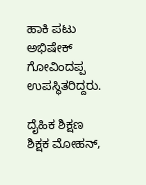ಹಾಕಿ ಪಟು ಅಭಿಷೇಕ್ ಗೋವಿಂದಪ್ಪ ಉಪಸ್ಥಿತರಿದ್ದರು.

ದೈಹಿಕ ಶಿಕ್ಷಣ ಶಿಕ್ಷಕ ಮೋಹನ್,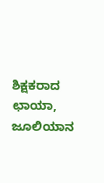ಶಿಕ್ಷಕರಾದ ಛಾಯಾ, ಜೂಲಿಯಾನ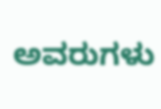ಅವರುಗಳು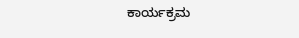ಕಾರ್ಯಕ್ರಮ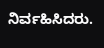ನಿರ್ವಹಿಸಿದರು.